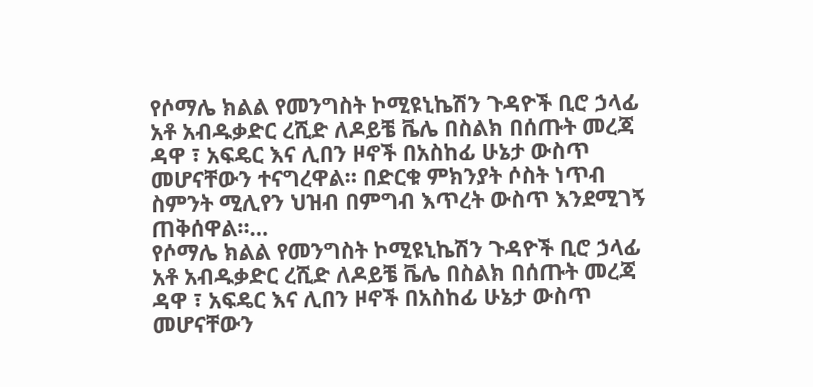የሶማሌ ክልል የመንግስት ኮሚዩኒኬሽን ጉዳዮች ቢሮ ኃላፊ አቶ አብዱቃድር ረሺድ ለዶይቼ ቬሌ በስልክ በሰጡት መረጃ ዳዋ ፣ አፍዴር እና ሊበን ዞኖች በአስከፊ ሁኔታ ውስጥ መሆናቸውን ተናግረዋል። በድርቁ ምክንያት ሶስት ነጥብ ስምንት ሚሊየን ህዝብ በምግብ እጥረት ውስጥ እንደሚገኝ ጠቅሰዋል።…
የሶማሌ ክልል የመንግስት ኮሚዩኒኬሽን ጉዳዮች ቢሮ ኃላፊ አቶ አብዱቃድር ረሺድ ለዶይቼ ቬሌ በስልክ በሰጡት መረጃ ዳዋ ፣ አፍዴር እና ሊበን ዞኖች በአስከፊ ሁኔታ ውስጥ መሆናቸውን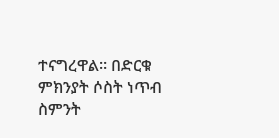ተናግረዋል። በድርቁ ምክንያት ሶስት ነጥብ ስምንት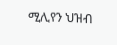ሚሊየን ህዝብ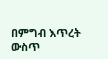በምግብ እጥረት ውስጥ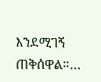እንደሚገኝ ጠቅሰዋል።…